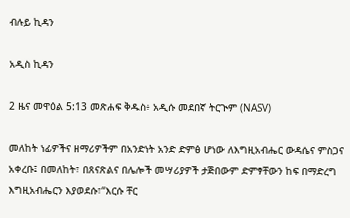ብሉይ ኪዳን

አዲስ ኪዳን

2 ዜና መዋዕል 5:13 መጽሐፍ ቅዱስ፥ አዲሱ መደበኛ ትርጒም (NASV)

መለከት ነፊዎችና ዘማሪዎችም በአንድነት አንድ ድምፅ ሆነው ለእግዚአብሔር ውዳሴና ምስጋና አቀረቡ፤ በመለከት፣ በጸናጽልና በሌሎች መሣሪያዎች ታጅበውም ድምፃቸውን ከፍ በማድረግ እግዚአብሔርን እያወደሱ፣“እርሱ ቸር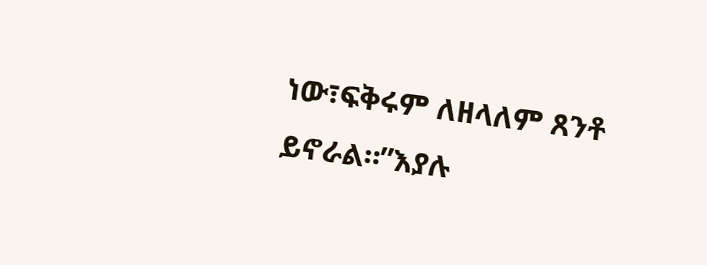ነው፣ፍቅሩም ለዘላለም ጸንቶ ይኖራል።”እያሉ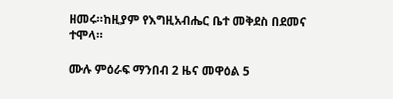ዘመሩ።ከዚያም የእግዚአብሔር ቤተ መቅደስ በደመና ተሞላ።

ሙሉ ምዕራፍ ማንበብ 2 ዜና መዋዕል 5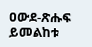ዐውደ-ጽሑፍ ይመልከቱ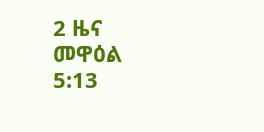2 ዜና መዋዕል 5:13